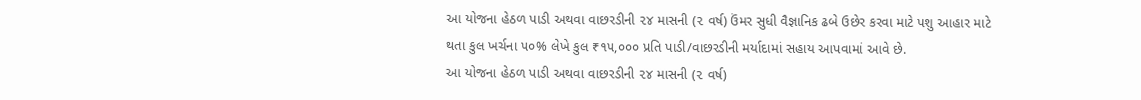આ યોજના હેઠળ પાડી અથવા વાછરડીની ૨૪ માસની (૨ વર્ષ) ઉંમર સુધી વૈજ્ઞાનિક ઢબે ઉછેર કરવા માટે પશુ આહાર માટે થતા કુલ ખર્ચના ૫૦% લેખે કુલ ₹૧૫,૦૦૦ પ્રતિ પાડી/વાછરડીની મર્યાદામાં સહાય આપવામાં આવે છે.
આ યોજના હેઠળ પાડી અથવા વાછરડીની ૨૪ માસની (૨ વર્ષ)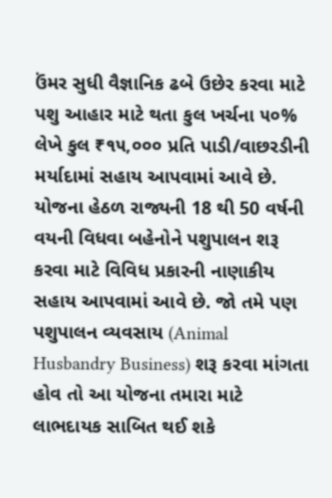ઉંમર સુધી વૈજ્ઞાનિક ઢબે ઉછેર કરવા માટે પશુ આહાર માટે થતા કુલ ખર્ચના ૫૦% લેખે કુલ ₹૧૫,૦૦૦ પ્રતિ પાડી/વાછરડીની મર્યાદામાં સહાય આપવામાં આવે છે.
યોજના હેઠળ રાજ્યની 18 થી 50 વર્ષની વયની વિધવા બહેનોને પશુપાલન શરૂ કરવા માટે વિવિધ પ્રકારની નાણાકીય સહાય આપવામાં આવે છે. જો તમે પણ પશુપાલન વ્યવસાય (Animal Husbandry Business) શરૂ કરવા માંગતા હોવ તો આ યોજના તમારા માટે લાભદાયક સાબિત થઈ શકે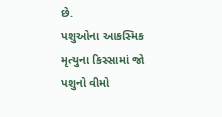છે.
પશુઓના આકસ્મિક મૃત્યુના કિસ્સામાં જો પશુનો વીમો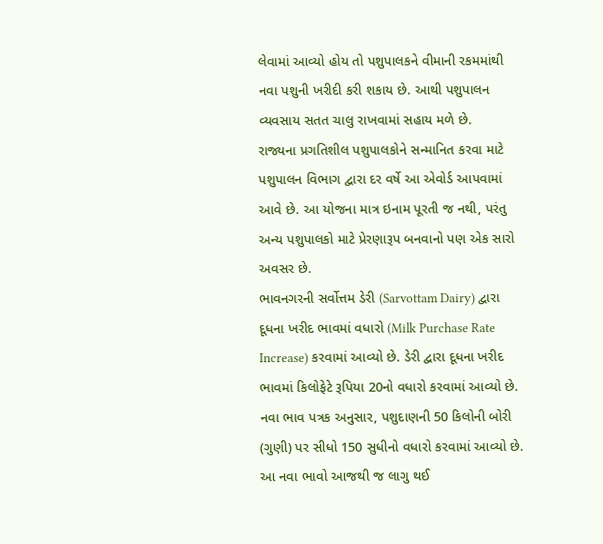લેવામાં આવ્યો હોય તો પશુપાલકને વીમાની રકમમાંથી નવા પશુની ખરીદી કરી શકાય છે. આથી પશુપાલન વ્યવસાય સતત ચાલુ રાખવામાં સહાય મળે છે.
રાજ્યના પ્રગતિશીલ પશુપાલકોને સન્માનિત કરવા માટે પશુપાલન વિભાગ દ્વારા દર વર્ષે આ એવોર્ડ આપવામાં આવે છે. આ યોજના માત્ર ઇનામ પૂરતી જ નથી, પરંતુ અન્ય પશુપાલકો માટે પ્રેરણારૂપ બનવાનો પણ એક સારો અવસર છે.
ભાવનગરની સર્વોત્તમ ડેરી (Sarvottam Dairy) દ્વારા દૂધના ખરીદ ભાવમાં વધારો (Milk Purchase Rate Increase) કરવામાં આવ્યો છે. ડેરી દ્વારા દૂધના ખરીદ ભાવમાં કિલોફેટે રૂપિયા 20નો વધારો કરવામાં આવ્યો છે.
નવા ભાવ પત્રક અનુસાર, પશુદાણની 50 કિલોની બોરી (ગુણી) પર સીધો 150 સુધીનો વધારો કરવામાં આવ્યો છે. આ નવા ભાવો આજથી જ લાગુ થઈ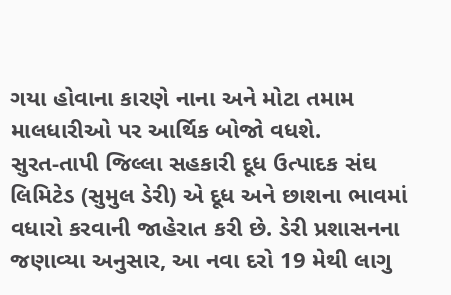ગયા હોવાના કારણે નાના અને મોટા તમામ માલધારીઓ પર આર્થિક બોજો વધશે.
સુરત-તાપી જિલ્લા સહકારી દૂધ ઉત્પાદક સંઘ લિમિટેડ (સુમુલ ડેરી) એ દૂધ અને છાશના ભાવમાં વધારો કરવાની જાહેરાત કરી છે. ડેરી પ્રશાસનના જણાવ્યા અનુસાર, આ નવા દરો 19 મેથી લાગુ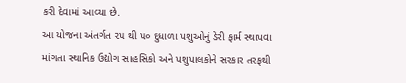કરી દેવામાં આવ્યા છે.
આ યોજના અંતર્ગત ૨૫ થી ૫૦ દુધાળા પશુઓનું ડેરી ફાર્મ સ્થાપવા માંગતા સ્થાનિક ઉદ્યોગ સાહસિકો અને પશુપાલકોને સરકાર તરફથી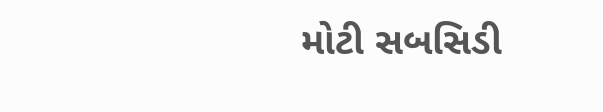મોટી સબસિડી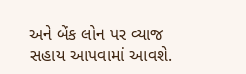અને બેંક લોન પર વ્યાજ સહાય આપવામાં આવશે.